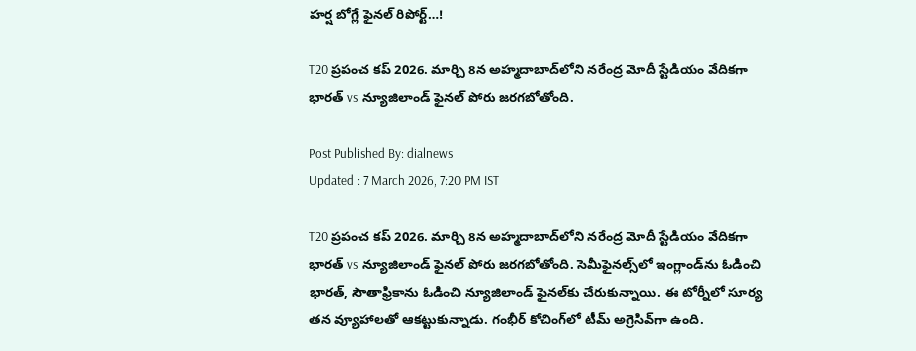హర్ష బోగ్లే ఫైనల్ రిపోర్ట్…!

T20 ప్రపంచ కప్ 2026. మార్చి 8న అహ్మదాబాద్‌లోని నరేంద్ర మోదీ స్టేడియం వేదికగా భారత్ vs న్యూజిలాండ్ ఫైనల్ పోరు జరగబోతోంది.

Post Published By: dialnews
Updated : 7 March 2026, 7:20 PM IST

T20 ప్రపంచ కప్ 2026. మార్చి 8న అహ్మదాబాద్‌లోని నరేంద్ర మోదీ స్టేడియం వేదికగా భారత్ vs న్యూజిలాండ్ ఫైనల్ పోరు జరగబోతోంది. సెమీఫైనల్స్‌లో ఇంగ్లాండ్‌ను ఓడించి భారత్, సౌతాఫ్రికాను ఓడించి న్యూజిలాండ్ ఫైనల్‌కు చేరుకున్నాయి. ఈ టోర్నీలో సూర్య తన వ్యూహాలతో ఆకట్టుకున్నాడు. గంభీర్ కోచింగ్‌లో టీమ్ అగ్రెసివ్‌గా ఉంది.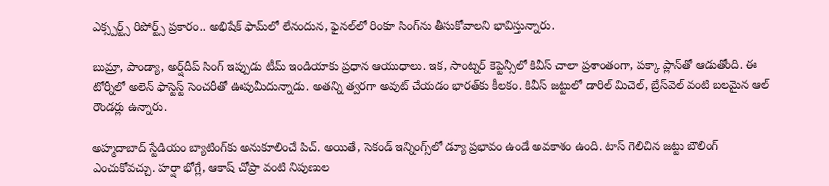ఎక్స్పర్ట్స్ రిపోర్ట్స్ ప్రకారం.. అభిషేక్ ఫామ్‌లో లేనందున, ఫైనల్‌లో రింకూ సింగ్‌ను తీసుకోవాలని భావిస్తున్నారు.

బుమ్రా, పాండ్యా, అర్ష్‌దీప్ సింగ్ ఇప్పుడు టీమ్ ఇండియాకు ప్రధాన ఆయుధాలు. ఇక, సాంట్నర్ కెప్టెన్సీలో కివీస్ చాలా ప్రశాంతంగా, పక్కా ప్లాన్‌తో ఆడుతోంది. ఈ టోర్నీలో అలెన్ ఫాస్టెస్ట్ సెంచరీతో ఊపుమీదున్నాడు. అతన్ని త్వరగా అవుట్ చేయడం భారత్‌కు కీలకం. కివీస్ జట్టులో డారిల్ మిచెల్, బ్రేస్‌వెల్ వంటి బలమైన ఆల్ రౌండర్లు ఉన్నారు.

అహ్మదాబాద్ స్టేడియం బ్యాటింగ్‌కు అనుకూలించే పిచ్. అయితే, సెకండ్ ఇన్నింగ్స్‌లో డ్యూ ప్రభావం ఉండే అవకాశం ఉంది. టాస్ గెలిచిన జట్టు బౌలింగ్ ఎంచుకోవచ్చు. హర్షా భోగ్లే, ఆకాష్ చోప్రా వంటి నిపుణుల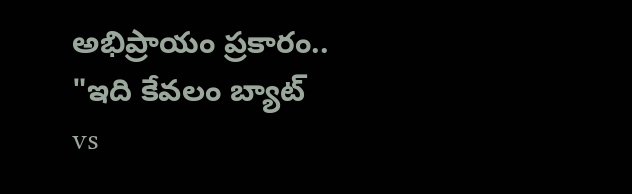అభిప్రాయం ప్రకారం.. "ఇది కేవలం బ్యాట్ vs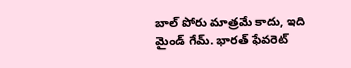బాల్ పోరు మాత్రమే కాదు, ఇది మైండ్ గేమ్. భారత్ ఫేవరెట్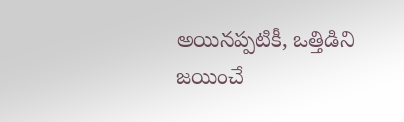అయినప్పటికీ, ఒత్తిడిని జయించే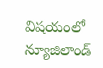విషయంలో న్యూజిలాండ్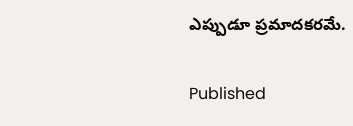ఎప్పుడూ ప్రమాదకరమే.

Published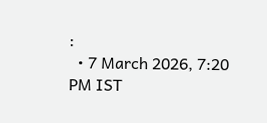:
  • 7 March 2026, 7:20 PM IST